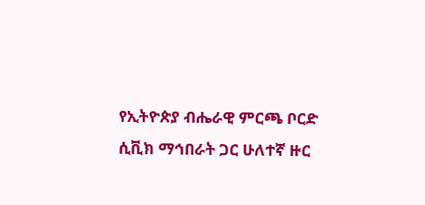የኢትዮጵያ ብሔራዊ ምርጫ ቦርድ ሲቪክ ማኅበራት ጋር ሁለተኛ ዙር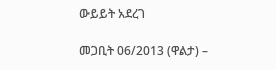ውይይት አደረገ

መጋቢት 06/2013 (ዋልታ) –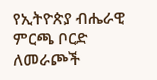የኢትዮጵያ ብሔራዊ ምርጫ ቦርድ ለመራጮች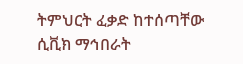ትምህርት ፈቃድ ከተሰጣቸው ሲቪክ ማኅበራት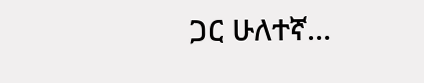ጋር ሁለተኛ…